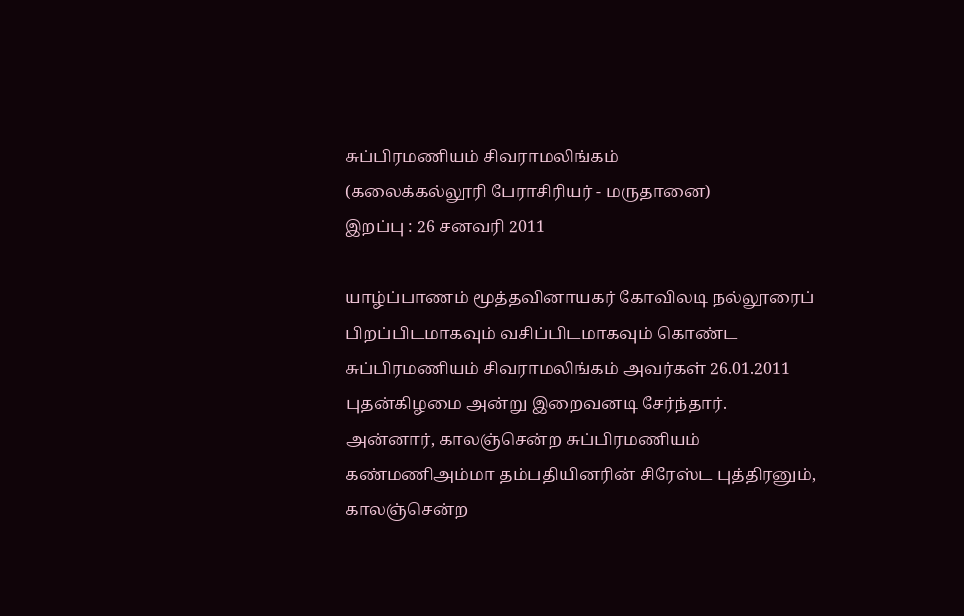சுப்பிரமணியம் சிவராமலிங்கம்
(கலைக்கல்லூரி பேராசிரியர் - மருதானை)
இறப்பு : 26 சனவரி 2011

யாழ்ப்பாணம் மூத்தவினாயகர் கோவிலடி நல்லூரைப் பிறப்பிடமாகவும் வசிப்பிடமாகவும் கொண்ட சுப்பிரமணியம் சிவராமலிங்கம் அவர்கள் 26.01.2011 புதன்கிழமை அன்று இறைவனடி சேர்ந்தார்.
அன்னார், காலஞ்சென்ற சுப்பிரமணியம் கண்மணிஅம்மா தம்பதியினரின் சிரேஸ்ட புத்திரனும்,
காலஞ்சென்ற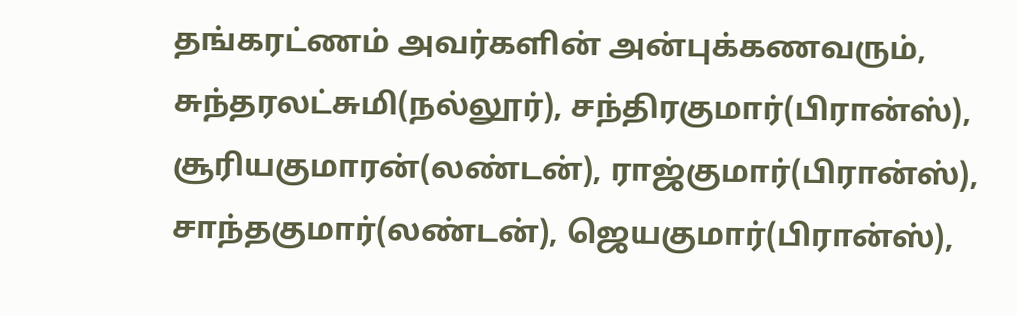தங்கரட்ணம் அவர்களின் அன்புக்கணவரும்,
சுந்தரலட்சுமி(நல்லூர்), சந்திரகுமார்(பிரான்ஸ்), சூரியகுமாரன்(லண்டன்), ராஜ்குமார்(பிரான்ஸ்), சாந்தகுமார்(லண்டன்), ஜெயகுமார்(பிரான்ஸ்),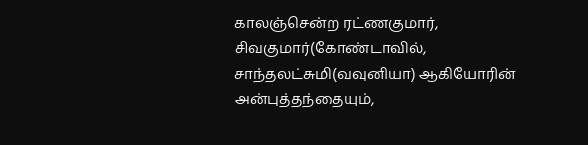காலஞ்சென்ற ரட்ணகுமார், சிவகுமார்(கோண்டாவில், சாந்தலட்சுமி(வவுனியா) ஆகியோரின் அன்புத்தந்தையும்,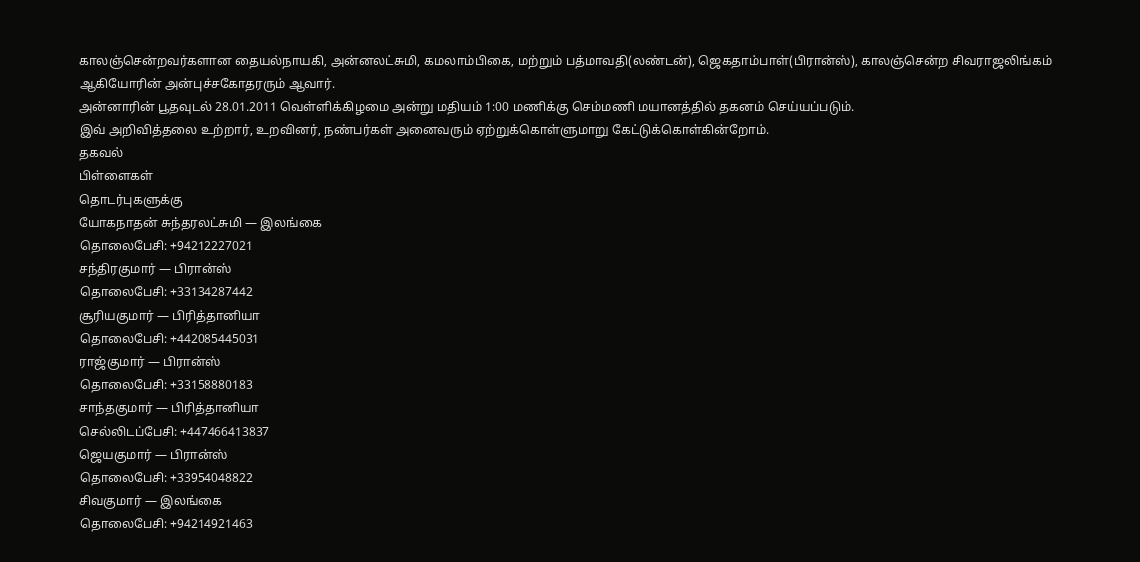காலஞ்சென்றவர்களான தையல்நாயகி, அன்னலட்சுமி, கமலாம்பிகை, மற்றும் பத்மாவதி(லண்டன்), ஜெகதாம்பாள்(பிரான்ஸ்), காலஞ்சென்ற சிவராஜலிங்கம் ஆகியோரின் அன்புச்சகோதரரும் ஆவார்.
அன்னாரின் பூதவுடல் 28.01.2011 வெள்ளிக்கிழமை அன்று மதியம் 1:00 மணிக்கு செம்மணி மயானத்தில் தகனம் செய்யப்படும்.
இவ் அறிவித்தலை உற்றார், உறவினர், நண்பர்கள் அனைவரும் ஏற்றுக்கொள்ளுமாறு கேட்டுக்கொள்கின்றோம்.
தகவல்
பிள்ளைகள்
தொடர்புகளுக்கு
யோகநாதன் சுந்தரலட்சுமி — இலங்கை
தொலைபேசி: +94212227021
சந்திரகுமார் — பிரான்ஸ்
தொலைபேசி: +33134287442
சூரியகுமார் — பிரித்தானியா
தொலைபேசி: +442085445031
ராஜ்குமார் — பிரான்ஸ்
தொலைபேசி: +33158880183
சாந்தகுமார் — பிரித்தானியா
செல்லிடப்பேசி: +447466413837
ஜெயகுமார் — பிரான்ஸ்
தொலைபேசி: +33954048822
சிவகுமார் — இலங்கை
தொலைபேசி: +94214921463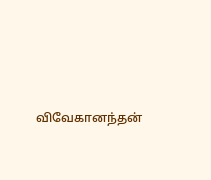விவேகானந்தன்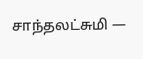சாந்தலட்சுமி —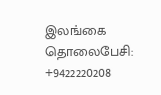இலங்கை
தொலைபேசி: +9422220208